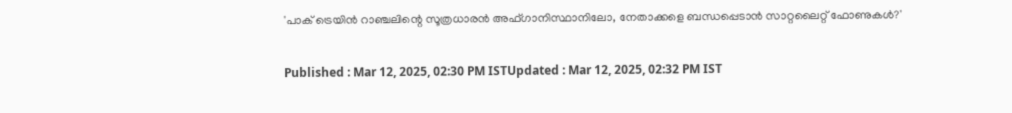'പാക് ട്രെയിൻ റാ‍ഞ്ചലിന്റെ സൂത്രധാരൻ അഫ്ഗാനിസ്ഥാനിലോ, നേതാക്കളെ ബന്ധപ്പെടാൻ സാറ്റലൈറ്റ് ഫോണുകൾ?'

Published : Mar 12, 2025, 02:30 PM ISTUpdated : Mar 12, 2025, 02:32 PM IST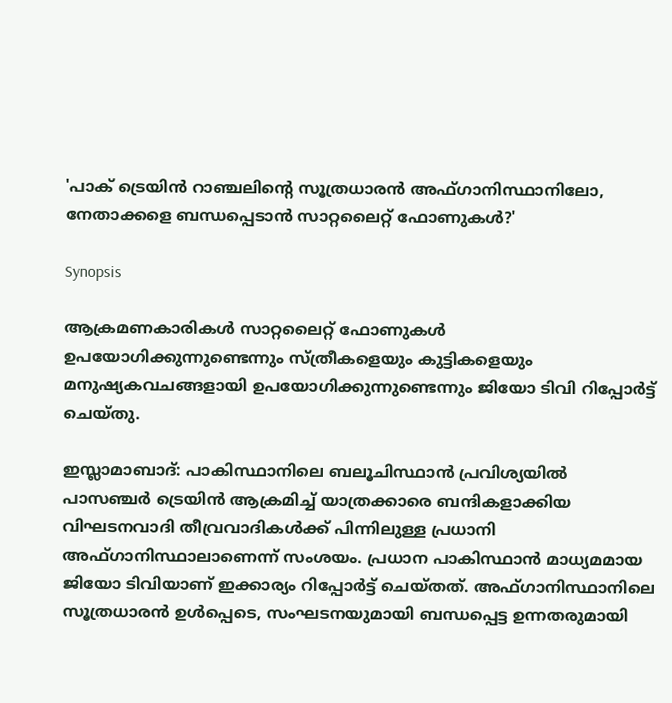'പാക് ട്രെയിൻ റാ‍ഞ്ചലിന്റെ സൂത്രധാരൻ അഫ്ഗാനിസ്ഥാനിലോ, നേതാക്കളെ ബന്ധപ്പെടാൻ സാറ്റലൈറ്റ് ഫോണുകൾ?'

Synopsis

ആക്രമണകാരികൾ സാറ്റലൈറ്റ് ഫോണുകൾ ഉപയോഗിക്കുന്നുണ്ടെന്നും സ്ത്രീകളെയും കുട്ടികളെയും മനുഷ്യകവചങ്ങളായി ഉപയോഗിക്കുന്നുണ്ടെന്നും ജിയോ ടിവി റിപ്പോർട്ട് ചെയ്തു.

ഇസ്ലാമാബാദ്: പാകിസ്ഥാനിലെ ബലൂചിസ്ഥാൻ പ്രവിശ്യയിൽ പാസഞ്ചർ ട്രെയിൻ ആക്രമിച്ച് യാത്രക്കാരെ ബന്ദികളാക്കിയ വിഘടനവാദി തീവ്രവാദികൾക്ക് പിന്നിലുള്ള പ്രധാനി അഫ്ഗാനിസ്ഥാലാണെന്ന് സംശയം. പ്രധാന പാകിസ്ഥാൻ മാധ്യമമായ ജിയോ ടിവിയാണ് ഇക്കാര്യം റിപ്പോർട്ട് ചെയ്തത്. അഫ്ഗാനിസ്ഥാനിലെ സൂത്രധാരൻ ഉൾപ്പെടെ, സംഘടനയുമായി ബന്ധപ്പെട്ട ഉന്നതരുമായി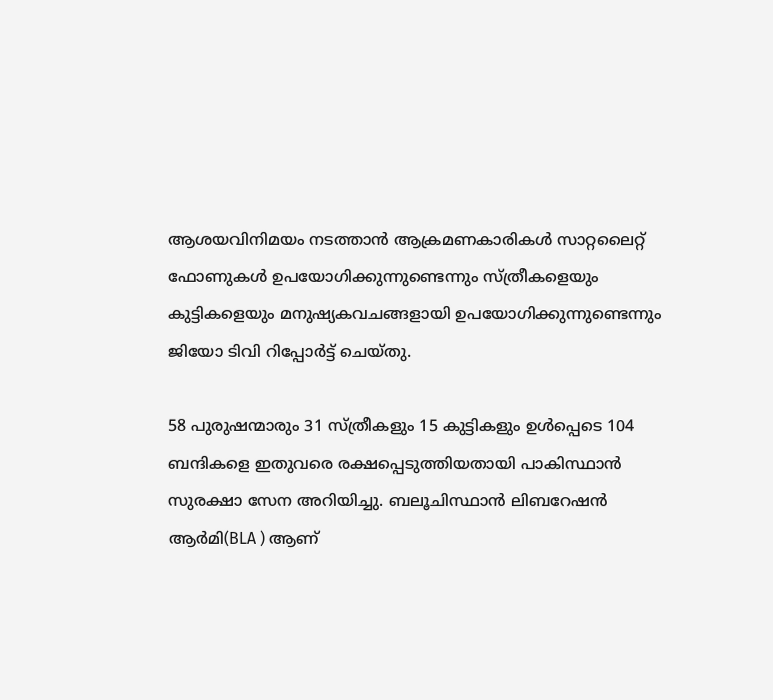ആശയവിനിമയം നടത്താൻ ആക്രമണകാരികൾ സാറ്റലൈറ്റ് ഫോണുകൾ ഉപയോഗിക്കുന്നുണ്ടെന്നും സ്ത്രീകളെയും കുട്ടികളെയും മനുഷ്യകവചങ്ങളായി ഉപയോഗിക്കുന്നുണ്ടെന്നും ജിയോ ടിവി റിപ്പോർട്ട് ചെയ്തു.

58 പുരുഷന്മാരും 31 സ്ത്രീകളും 15 കുട്ടികളും ഉൾപ്പെടെ 104 ബന്ദികളെ ഇതുവരെ രക്ഷപ്പെടുത്തിയതായി പാകിസ്ഥാൻ സുരക്ഷാ സേന അറിയിച്ചു. ബലൂചിസ്ഥാൻ ലിബറേഷൻ ആർമി(BLA ) ആണ്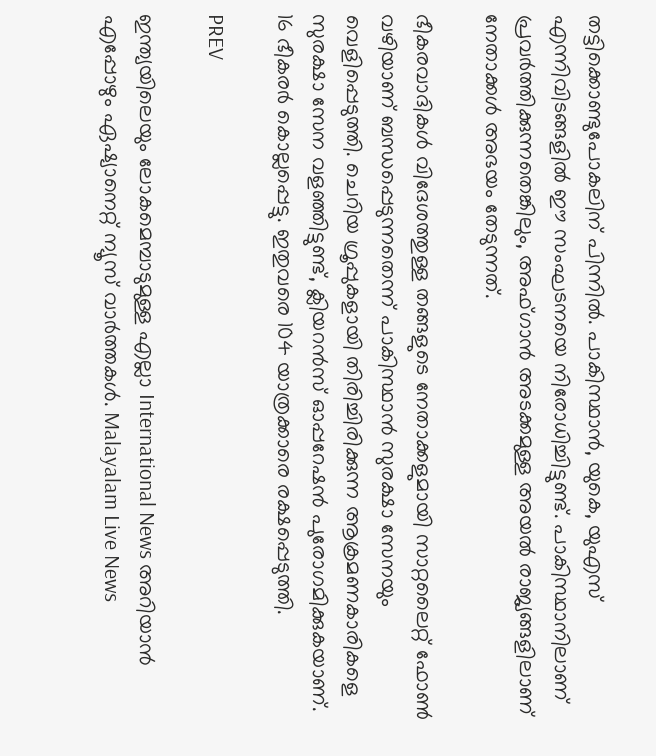തട്ടിക്കൊണ്ടുപോകലിന് പിന്നിൽ. പാകിസ്ഥാൻ, യുകെ, യുഎസ് എന്നിവിടങ്ങളിൽ ഈ സംഘടനയെ നിരോധിച്ചിട്ടുണ്ട്. പാകിസ്ഥാനിലാണ് പ്രവർത്തിക്കുന്നതെങ്കിലും, അഫ്ഗാൻ അടക്കമുള്ള അയൽ രാജ്യങ്ങളിലാണ് നേതാക്കൾ അഭയം തേടുന്നത്.

ഭീകരവാദികൾ വിദേശത്തുള്ള തങ്ങളുടെ നേതാക്കളുമായി സാറ്റലൈറ്റ് ഫോൺ വഴിയാണ് ബന്ധപ്പെടുന്നതെന്ന് പാകിസ്ഥാൻ സുരക്ഷാ സേനയും  വെളിപ്പെടുത്തി. ചെറിയ ഗ്രൂപ്പുകളായി തിരിച്ചിരിക്കുന്ന ആക്രമണകാരികളെ സുരക്ഷാ സേന വളഞ്ഞിട്ടുണ്ട്, ക്ലിയറൻസ് ഓപ്പറേഷൻ പുരോഗമിക്കുകയാണ്. 16 ഭീകരർ കൊല്ലപ്പെട്ടു. ഇതുവരെ 104 യാത്രക്കാരെ രക്ഷപ്പെടുത്തി.

PREV

ഇന്ത്യയിലെയും ലോകമെമ്പാടുമുള്ള എല്ലാ International News അറിയാൻ എപ്പോഴും ഏഷ്യാനെറ്റ് ന്യൂസ് വാർത്തകൾ. Malayalam Live News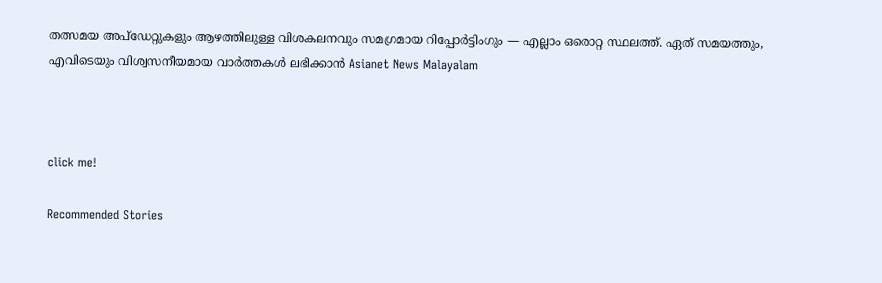തത്സമയ അപ്‌ഡേറ്റുകളും ആഴത്തിലുള്ള വിശകലനവും സമഗ്രമായ റിപ്പോർട്ടിംഗും — എല്ലാം ഒരൊറ്റ സ്ഥലത്ത്. ഏത് സമയത്തും, എവിടെയും വിശ്വസനീയമായ വാർത്തകൾ ലഭിക്കാൻ Asianet News Malayalam



click me!

Recommended Stories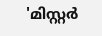'മിസ്റ്റര്‍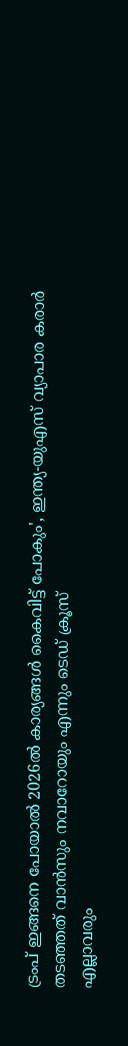ട്രംപ് ഇങ്ങനെ പോയാൽ 2026ൽ കാര്യങ്ങൾ കൈവിട്ട് പോകും', ഇന്ത്യ-യുഎസ് വ്യാപാര കരാർ തടഞ്ഞത് വാൻസും നവാറോയും എന്നും ടെഡ് ക്രൂസ്
എല്ലാവരും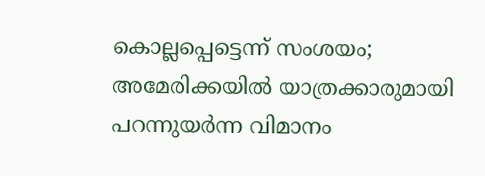കൊല്ലപ്പെട്ടെന്ന് സംശയം; അമേരിക്കയിൽ യാത്രക്കാരുമായി പറന്നുയർന്ന വിമാനം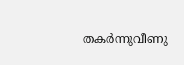തകർന്നുവീണു